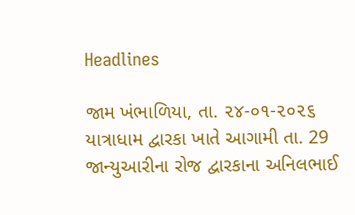Headlines

જામ ખંભાળિયા, તા. ૨૪-૦૧-૨૦૨૬       યાત્રાધામ દ્વારકા ખાતે આગામી તા. 29 જાન્યુઆરીના રોજ દ્વારકાના અનિલભાઈ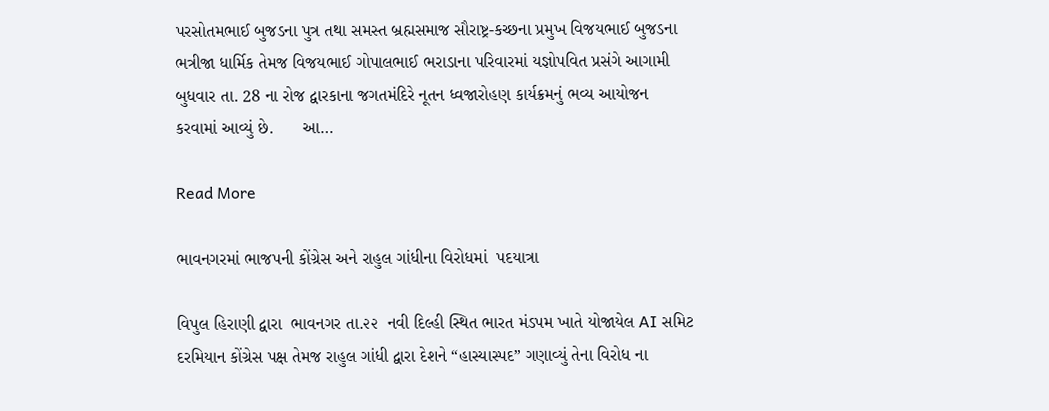પરસોતમભાઈ બુજડના પુત્ર તથા સમસ્ત બ્રહ્મસમાજ સૌરાષ્ટ્ર-કચ્છના પ્રમુખ વિજયભાઈ બુજડના ભત્રીજા ધાર્મિક તેમજ વિજયભાઈ ગોપાલભાઈ ભરાડાના પરિવારમાં યજ્ઞોપવિત પ્રસંગે આગામી બુધવાર તા. 28 ના રોજ દ્વારકાના જગતમંદિરે નૂતન ધ્વજારોહણ કાર્યક્રમનું ભવ્ય આયોજન કરવામાં આવ્યું છે.      આ…

Read More

ભાવનગરમાં ભાજપની કોંગ્રેસ અને રાહુલ ગાંધીના વિરોધમાં  પદયાત્રા

વિપુલ હિરાણી દ્વારા  ભાવનગર તા.૨૨  નવી દિલ્હી સ્થિત ભારત મંડપમ ખાતે યોજાયેલ AI સમિટ દરમિયાન કોંગ્રેસ પક્ષ તેમજ રાહુલ ગાંધી દ્વારા દેશને “હાસ્યાસ્પદ” ગણાવ્યું તેના વિરોધ ના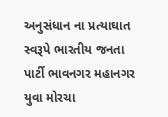અનુસંધાન ના પ્રત્યાઘાત સ્વરૂપે ભારતીય જનતા પાર્ટી ભાવનગર મહાનગર યુવા મોરચા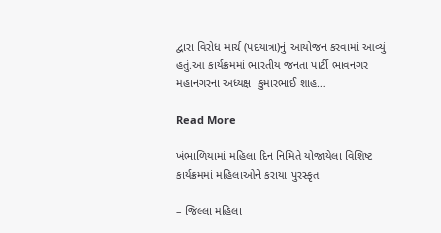દ્વારા વિરોધ માર્ચ (પદયાત્રા)નું આયોજન કરવામાં આવ્યું હતું.આ કાર્યક્રમમાં ભારતીય જનતા પાર્ટી ભાવનગર મહાનગરના અધ્યક્ષ  કુમારભાઈ શાહ…

Read More

ખંભાળિયામાં મહિલા દિન નિમિતે યોજાયેલા વિશિષ્ટ કાર્યક્રમમાં મહિલાઓને કરાયા પુરસ્કૃત

– જિલ્લા મહિલા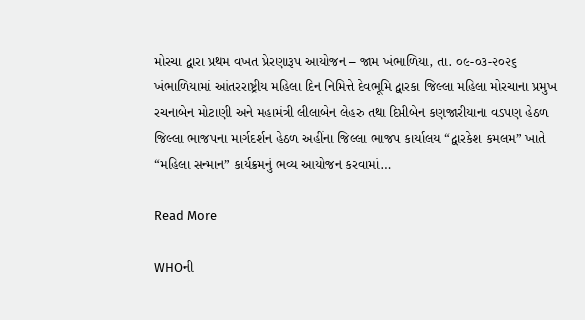મોરચા દ્વારા પ્રથમ વખત પ્રેરણારૂપ આયોજન – જામ ખંભાળિયા, તા. ૦૯-૦૩-૨૦૨૬      ખંભાળિયામાં આંતરરાષ્ટ્રીય મહિલા દિન નિમિત્તે દેવભૂમિ દ્વારકા જિલ્લા મહિલા મોરચાના પ્રમુખ રચનાબેન મોટાણી અને મહામંત્રી લીલાબેન લેહરુ તથા દિપ્તીબેન કણજારીયાના વડપણ હેઠળ જિલ્લા ભાજપના માર્ગદર્શન હેઠળ અહીંના જિલ્લા ભાજપ કાર્યાલય “દ્વારકેશ કમલમ” ખાતે “મહિલા સન્માન” કાર્યક્રમનું ભવ્ય આયોજન કરવામાં…

Read More

WHOની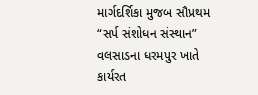માર્ગદર્શિકા મુજબ સૌપ્રથમ “સર્પ સંશોધન સંસ્થાન” વલસાડના ધરમપુર ખાતે કાર્યરત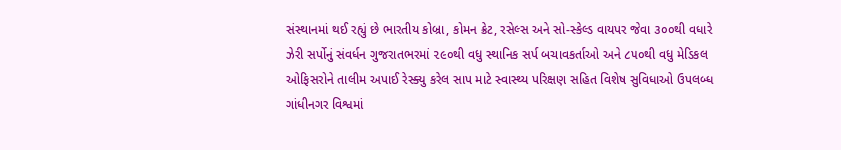સંસ્થાનમાં થઈ રહ્યું છે ભારતીય કોબ્રા, કોમન ક્રેટ, રસેલ્સ અને સો-સ્કેલ્ડ વાયપર જેવા ૩૦૦થી વધારે ઝેરી સર્પોનું સંવર્ધન ગુજરાતભરમાં ૨૯૦થી વધુ સ્થાનિક સર્પ બચાવકર્તાઓ અને ૮૫૦થી વધુ મેડિકલ ઓફિસરોને તાલીમ અપાઈ રેસ્ક્યુ કરેલ સાપ માટે સ્વાસ્થ્ય પરિક્ષણ સહિત વિશેષ સુવિધાઓ ઉપલબ્ધ ગાંધીનગર વિશ્વમાં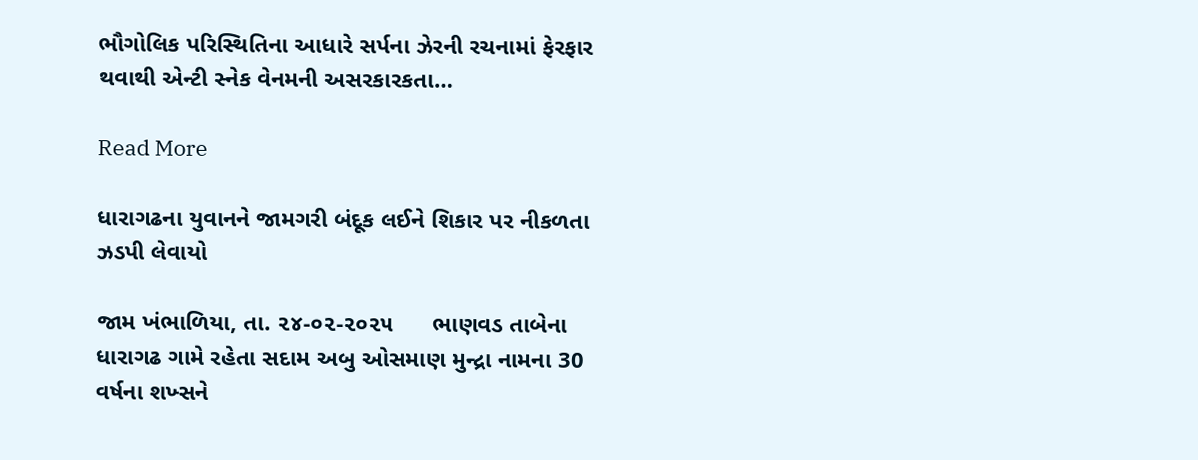ભૌગોલિક પરિસ્થિતિના આધારે સર્પના ઝેરની રચનામાં ફેરફાર થવાથી એન્ટી સ્નેક વેનમની અસરકારકતા…

Read More

ધારાગઢના યુવાનને જામગરી બંદૂક લઈને શિકાર પર નીકળતા ઝડપી લેવાયો

જામ ખંભાળિયા, તા. ૨૪-૦૨-૨૦૨૫      ભાણવડ તાબેના ધારાગઢ ગામે રહેતા સદામ અબુ ઓસમાણ મુન્દ્રા નામના 30 વર્ષના શખ્સને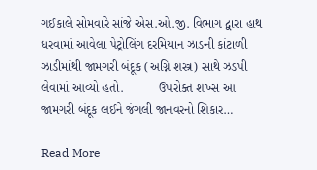ગઈકાલે સોમવારે સાંજે એસ.ઓ.જી. વિભાગ દ્વારા હાથ ધરવામાં આવેલા પેટ્રોલિંગ દરમિયાન ઝાડની કાંટાળી ઝાડીમાંથી જામગરી બંદૂક (અગ્નિ શસ્ત્ર) સાથે ઝડપી લેવામાં આવ્યો હતો.          ઉપરોક્ત શખ્સ આ જામગરી બંદૂક લઈને જંગલી જાનવરનો શિકાર…

Read More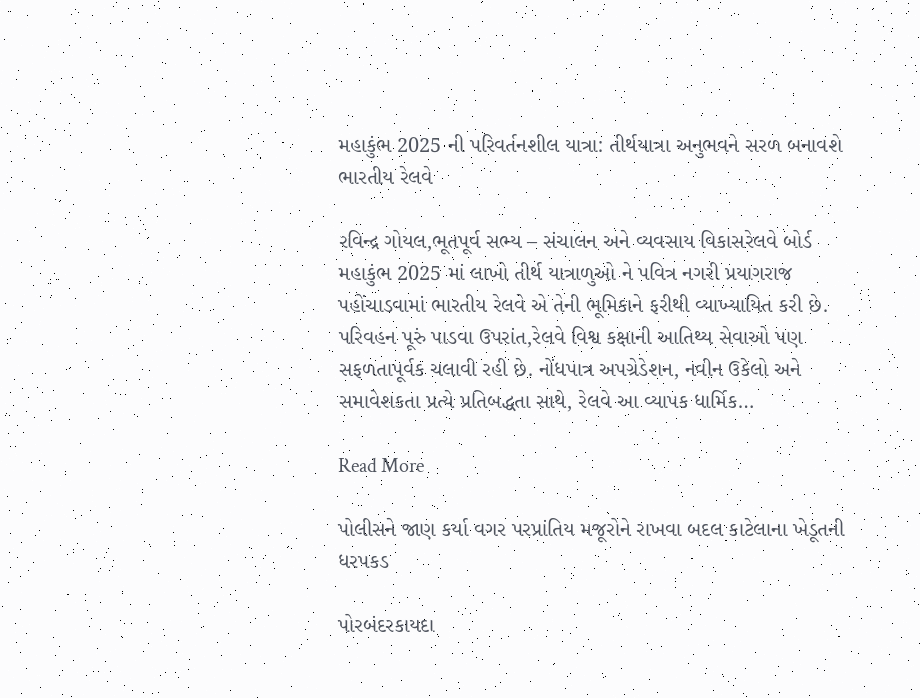મહાકુંભ 2025 ની પરિવર્તનશીલ યાત્રા: તીર્થયાત્રા અનુભવને સરળ બનાવશે ભારતીય રેલવે

રવિન્દ્ર ગોયલ,ભૂતપૂર્વ સભ્ય – સંચાલન અને વ્યવસાય વિકાસરેલવે બોર્ડ મહાકુંભ 2025 માં લાખો તીર્થ યાત્રાળુઓ ને પવિત્ર નગરી પ્રયાગરાજ પહોંચાડવામાં ભારતીય રેલવે એ તેની ભૂમિકાને ફરીથી વ્યાખ્યાયિત કરી છે. પરિવહન પૂરું પાડવા ઉપરાંત,રેલવે વિશ્વ કક્ષાની આતિથ્ય સેવાઓ પણ સફળતાપૂર્વક ચલાવી રહી છે. નોંધપાત્ર અપગ્રેડેશન, નવીન ઉકેલો અને સમાવેશકતા પ્રત્યે પ્રતિબદ્ધતા સાથે, રેલવે આ વ્યાપક ધાર્મિક…

Read More

પોલીસને જાણ કર્યા વગર પરપ્રાંતિય મજૂરોને રાખવા બદલ કાટેલાના ખેડૂતની ધરપકડ

પોરબંદરકાયદા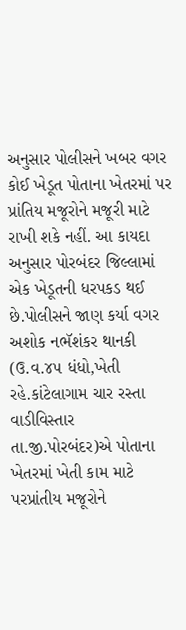અનુસાર પોલીસને ખબર વગર કોઈ ખેડૂત પોતાના ખેતરમાં પર પ્રાંતિય મજૂરોને મજૂરી માટે રાખી શકે નહીં. આ કાયદા અનુસાર પોરબંદર જિલ્લામાં એક ખેડૂતની ધરપકડ થઈ છે.પોલીસને જાણ કર્યા વગર અશોક નભૅશંકર થાનકી (ઉ.વ.૪૫ ધંધો,ખેતી રહે.કાંટેલાગામ ચાર રસ્તા વાડીવિસ્તાર તા.જી.પોરબંદર)એ પોતાના ખેતરમાં ખેતી કામ માટે પરપ્રાંતીય મજૂરોને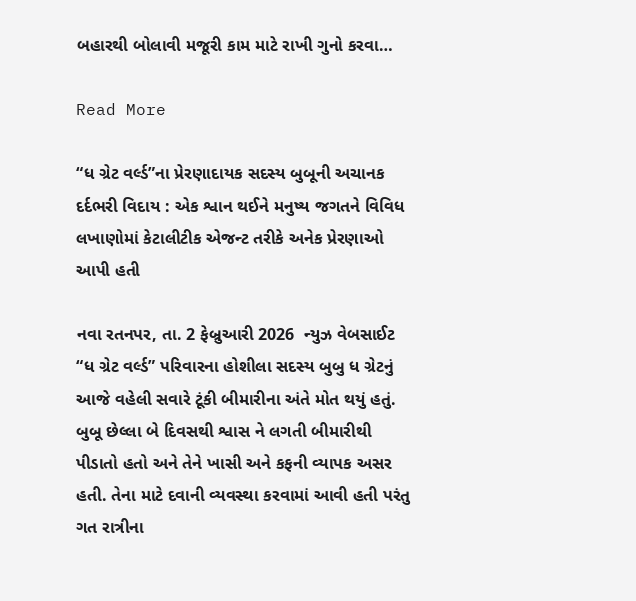બહારથી બોલાવી મજૂરી કામ માટે રાખી ગુનો કરવા…

Read More

“ધ ગ્રેટ વર્લ્ડ”ના પ્રેરણાદાયક સદસ્ય બુબૂની અચાનક દર્દભરી વિદાય : એક શ્વાન થઈને મનુષ્ય જગતને વિવિધ લખાણોમાં કેટાલીટીક એજન્ટ તરીકે અનેક પ્રેરણાઓ આપી હતી

નવા રતનપર, તા. 2 ફેબ્રુઆરી 2026  ન્યુઝ વેબસાઈટ “ધ ગ્રેટ વર્લ્ડ” પરિવારના હોશીલા સદસ્ય બુબુ ધ ગ્રેટનું આજે વહેલી સવારે ટૂંકી બીમારીના અંતે મોત થયું હતું. બુબૂ છેલ્લા બે દિવસથી શ્વાસ ને લગતી બીમારીથી પીડાતો હતો અને તેને ખાસી અને કફની વ્યાપક અસર હતી. તેના માટે દવાની વ્યવસ્થા કરવામાં આવી હતી પરંતુ ગત રાત્રીના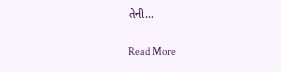તેની…

Read More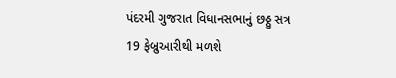પંદરમી ગુજરાત વિધાનસભાનું છઠ્ઠુ સત્ર 19 ફેબ્રુઆરીથી મળશે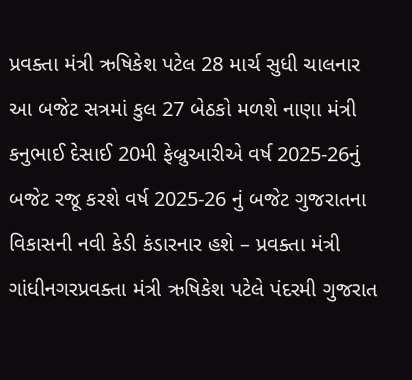પ્રવક્તા મંત્રી ઋષિકેશ પટેલ 28 માર્ચ સુધી ચાલનાર આ બજેટ સત્રમાં કુલ 27 બેઠકો મળશે નાણા મંત્રી કનુભાઈ દેસાઈ 20મી ફેબ્રુઆરીએ વર્ષ 2025-26નું બજેટ રજૂ કરશે વર્ષ 2025-26 નું બજેટ ગુજરાતના વિકાસની નવી કેડી કંડારનાર હશે – પ્રવક્તા મંત્રી ગાંધીનગરપ્રવક્તા મંત્રી ઋષિકેશ પટેલે પંદરમી ગુજરાત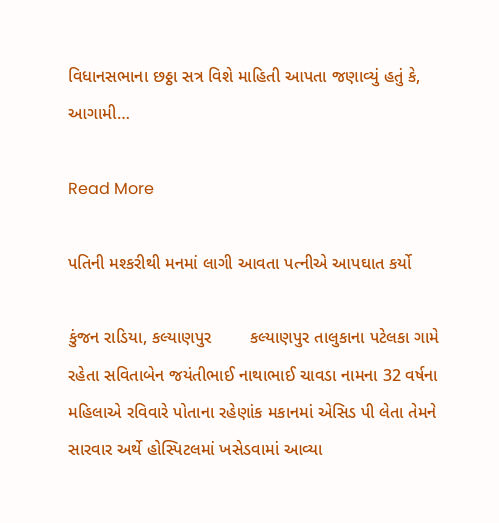વિધાનસભાના છઠ્ઠા સત્ર વિશે માહિતી આપતા જણાવ્યું હતું કે, આગામી…

Read More

પતિની મશ્કરીથી મનમાં લાગી આવતા પત્નીએ આપઘાત કર્યો

કુંજન રાડિયા, કલ્યાણપુર        કલ્યાણપુર તાલુકાના પટેલકા ગામે રહેતા સવિતાબેન જયંતીભાઈ નાથાભાઈ ચાવડા નામના 32 વર્ષના મહિલાએ રવિવારે પોતાના રહેણાંક મકાનમાં એસિડ પી લેતા તેમને સારવાર અર્થે હોસ્પિટલમાં ખસેડવામાં આવ્યા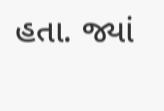હતા. જ્યાં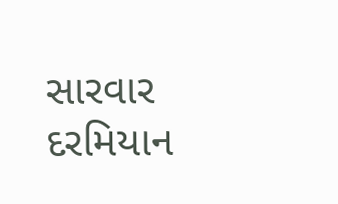સારવાર દરમિયાન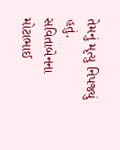તેમનું મૃત્યુ નિપજ્યું હતું.          સવિતાબેનના મોટાભાઈ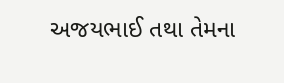અજયભાઈ તથા તેમના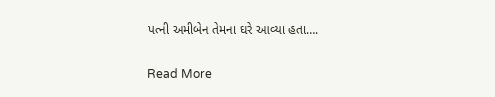પત્ની અમીબેન તેમના ઘરે આવ્યા હતા….

Read More